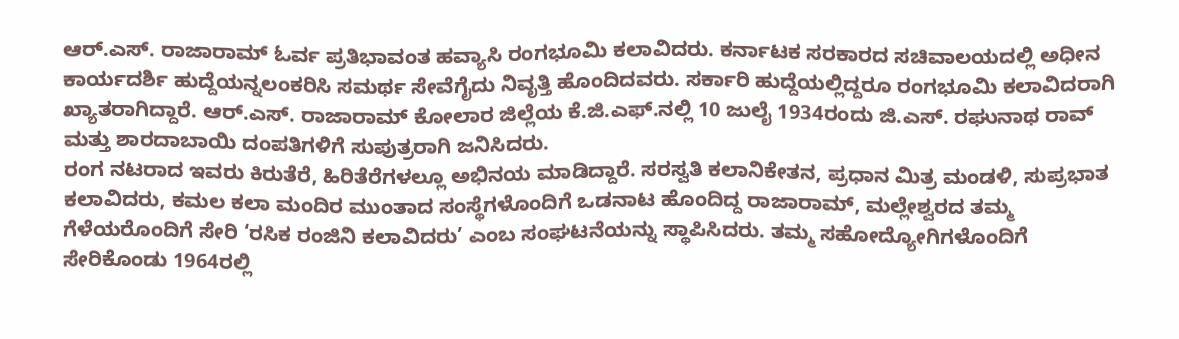ಆರ್.ಎಸ್. ರಾಜಾರಾಮ್ ಓರ್ವ ಪ್ರತಿಭಾವಂತ ಹವ್ಯಾಸಿ ರಂಗಭೂಮಿ ಕಲಾವಿದರು. ಕರ್ನಾಟಕ ಸರಕಾರದ ಸಚಿವಾಲಯದಲ್ಲಿ ಅಧೀನ ಕಾರ್ಯದರ್ಶಿ ಹುದ್ದೆಯನ್ನಲಂಕರಿಸಿ ಸಮರ್ಥ ಸೇವೆಗೈದು ನಿವೃತ್ತಿ ಹೊಂದಿದವರು. ಸರ್ಕಾರಿ ಹುದ್ದೆಯಲ್ಲಿದ್ದರೂ ರಂಗಭೂಮಿ ಕಲಾವಿದರಾಗಿ ಖ್ಯಾತರಾಗಿದ್ದಾರೆ. ಆರ್.ಎಸ್. ರಾಜಾರಾಮ್ ಕೋಲಾರ ಜಿಲ್ಲೆಯ ಕೆ.ಜಿ.ಎಫ್.ನಲ್ಲಿ 10 ಜುಲೈ 1934ರಂದು ಜಿ.ಎಸ್. ರಘುನಾಥ ರಾವ್ ಮತ್ತು ಶಾರದಾಬಾಯಿ ದಂಪತಿಗಳಿಗೆ ಸುಪುತ್ರರಾಗಿ ಜನಿಸಿದರು.
ರಂಗ ನಟರಾದ ಇವರು ಕಿರುತೆರೆ, ಹಿರಿತೆರೆಗಳಲ್ಲೂ ಅಭಿನಯ ಮಾಡಿದ್ದಾರೆ. ಸರಸ್ವತಿ ಕಲಾನಿಕೇತನ, ಪ್ರಧಾನ ಮಿತ್ರ ಮಂಡಳಿ, ಸುಪ್ರಭಾತ ಕಲಾವಿದರು, ಕಮಲ ಕಲಾ ಮಂದಿರ ಮುಂತಾದ ಸಂಸ್ಥೆಗಳೊಂದಿಗೆ ಒಡನಾಟ ಹೊಂದಿದ್ದ ರಾಜಾರಾಮ್, ಮಲ್ಲೇಶ್ವರದ ತಮ್ಮ ಗೆಳೆಯರೊಂದಿಗೆ ಸೇರಿ ‘ರಸಿಕ ರಂಜಿನಿ ಕಲಾವಿದರು’ ಎಂಬ ಸಂಘಟನೆಯನ್ನು ಸ್ಥಾಪಿಸಿದರು. ತಮ್ಮ ಸಹೋದ್ಯೋಗಿಗಳೊಂದಿಗೆ ಸೇರಿಕೊಂಡು 1964ರಲ್ಲಿ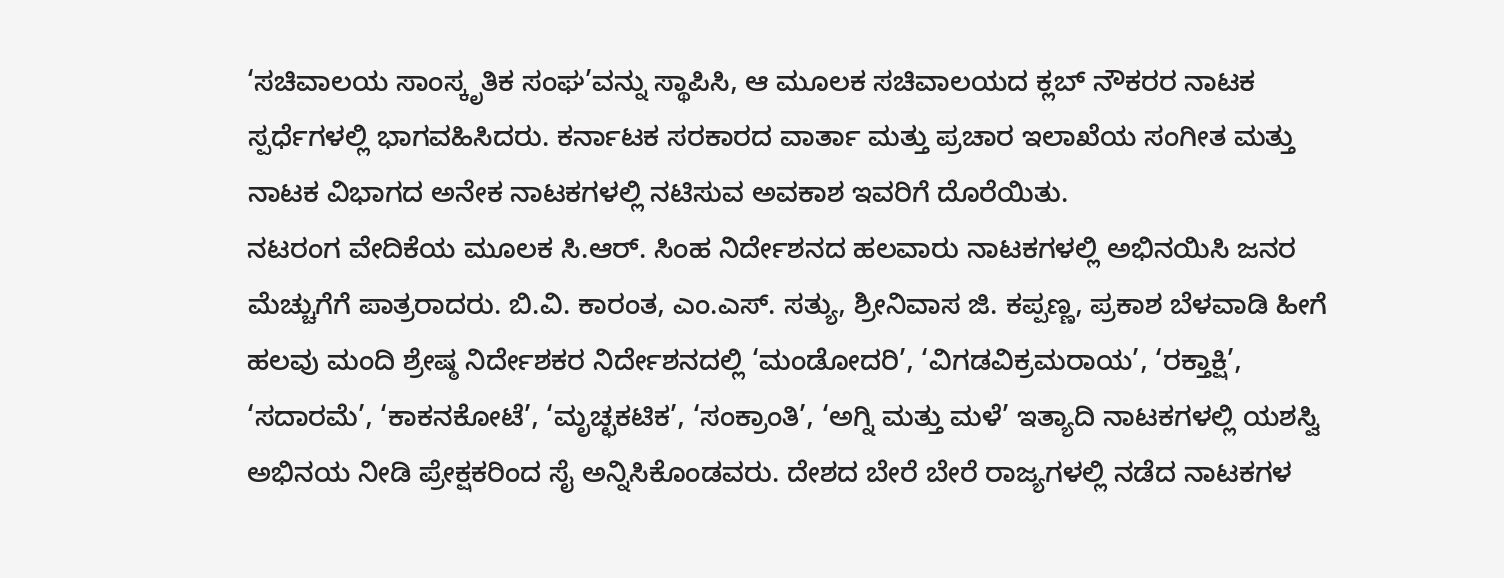‘ಸಚಿವಾಲಯ ಸಾಂಸ್ಕೃತಿಕ ಸಂಘ’ವನ್ನು ಸ್ಥಾಪಿಸಿ, ಆ ಮೂಲಕ ಸಚಿವಾಲಯದ ಕ್ಲಬ್ ನೌಕರರ ನಾಟಕ ಸ್ಪರ್ಧೆಗಳಲ್ಲಿ ಭಾಗವಹಿಸಿದರು. ಕರ್ನಾಟಕ ಸರಕಾರದ ವಾರ್ತಾ ಮತ್ತು ಪ್ರಚಾರ ಇಲಾಖೆಯ ಸಂಗೀತ ಮತ್ತು ನಾಟಕ ವಿಭಾಗದ ಅನೇಕ ನಾಟಕಗಳಲ್ಲಿ ನಟಿಸುವ ಅವಕಾಶ ಇವರಿಗೆ ದೊರೆಯಿತು.
ನಟರಂಗ ವೇದಿಕೆಯ ಮೂಲಕ ಸಿ.ಆರ್. ಸಿಂಹ ನಿರ್ದೇಶನದ ಹಲವಾರು ನಾಟಕಗಳಲ್ಲಿ ಅಭಿನಯಿಸಿ ಜನರ ಮೆಚ್ಚುಗೆಗೆ ಪಾತ್ರರಾದರು. ಬಿ.ವಿ. ಕಾರಂತ, ಎಂ.ಎಸ್. ಸತ್ಯು, ಶ್ರೀನಿವಾಸ ಜಿ. ಕಪ್ಪಣ್ಣ, ಪ್ರಕಾಶ ಬೆಳವಾಡಿ ಹೀಗೆ ಹಲವು ಮಂದಿ ಶ್ರೇಷ್ಠ ನಿರ್ದೇಶಕರ ನಿರ್ದೇಶನದಲ್ಲಿ ‘ಮಂಡೋದರಿ’, ‘ವಿಗಡವಿಕ್ರಮರಾಯ’, ‘ರಕ್ತಾಕ್ಷಿ’, ‘ಸದಾರಮೆ’, ‘ಕಾಕನಕೋಟೆ’, ‘ಮೃಚ್ಛಕಟಿಕ’, ‘ಸಂಕ್ರಾಂತಿ’, ‘ಅಗ್ನಿ ಮತ್ತು ಮಳೆ’ ಇತ್ಯಾದಿ ನಾಟಕಗಳಲ್ಲಿ ಯಶಸ್ವಿ ಅಭಿನಯ ನೀಡಿ ಪ್ರೇಕ್ಷಕರಿಂದ ಸೈ ಅನ್ನಿಸಿಕೊಂಡವರು. ದೇಶದ ಬೇರೆ ಬೇರೆ ರಾಜ್ಯಗಳಲ್ಲಿ ನಡೆದ ನಾಟಕಗಳ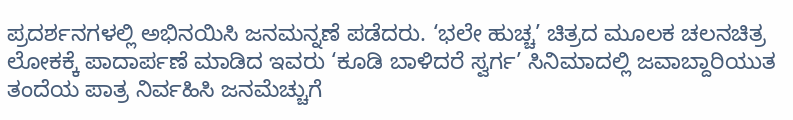ಪ್ರದರ್ಶನಗಳಲ್ಲಿ ಅಭಿನಯಿಸಿ ಜನಮನ್ನಣೆ ಪಡೆದರು. ‘ಭಲೇ ಹುಚ್ಚ’ ಚಿತ್ರದ ಮೂಲಕ ಚಲನಚಿತ್ರ ಲೋಕಕ್ಕೆ ಪಾದಾರ್ಪಣೆ ಮಾಡಿದ ಇವರು ‘ಕೂಡಿ ಬಾಳಿದರೆ ಸ್ವರ್ಗ’ ಸಿನಿಮಾದಲ್ಲಿ ಜವಾಬ್ದಾರಿಯುತ ತಂದೆಯ ಪಾತ್ರ ನಿರ್ವಹಿಸಿ ಜನಮೆಚ್ಚುಗೆ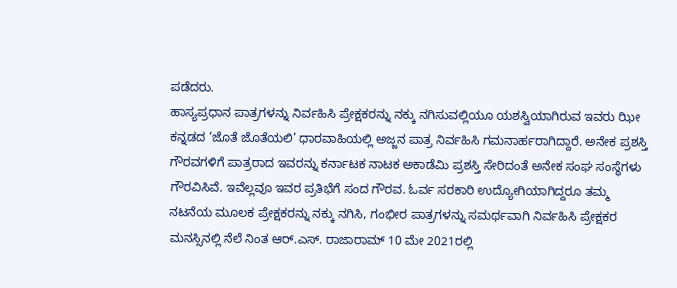ಪಡೆದರು.
ಹಾಸ್ಯಪ್ರಧಾನ ಪಾತ್ರಗಳನ್ನು ನಿರ್ವಹಿಸಿ ಪ್ರೇಕ್ಷಕರನ್ನು ನಕ್ಕು ನಗಿಸುವಲ್ಲಿಯೂ ಯಶಸ್ವಿಯಾಗಿರುವ ಇವರು ಝೀ ಕನ್ನಡದ ‘ಜೊತೆ ಜೊತೆಯಲಿ’ ಧಾರವಾಹಿಯಲ್ಲಿ ಅಜ್ಜನ ಪಾತ್ರ ನಿರ್ವಹಿಸಿ ಗಮನಾರ್ಹರಾಗಿದ್ದಾರೆ. ಅನೇಕ ಪ್ರಶಸ್ತಿ ಗೌರವಗಳಿಗೆ ಪಾತ್ರರಾದ ಇವರನ್ನು ಕರ್ನಾಟಕ ನಾಟಕ ಅಕಾಡೆಮಿ ಪ್ರಶಸ್ತಿ ಸೇರಿದಂತೆ ಅನೇಕ ಸಂಘ ಸಂಸ್ಥೆಗಳು ಗೌರವಿಸಿವೆ. ಇವೆಲ್ಲವೂ ಇವರ ಪ್ರತಿಭೆಗೆ ಸಂದ ಗೌರವ. ಓರ್ವ ಸರಕಾರಿ ಉದ್ಯೋಗಿಯಾಗಿದ್ದರೂ ತಮ್ಮ ನಟನೆಯ ಮೂಲಕ ಪ್ರೇಕ್ಷಕರನ್ನು ನಕ್ಕು ನಗಿಸಿ, ಗಂಭೀರ ಪಾತ್ರಗಳನ್ನು ಸಮರ್ಥವಾಗಿ ನಿರ್ವಹಿಸಿ ಪ್ರೇಕ್ಷಕರ ಮನಸ್ಸಿನಲ್ಲಿ ನೆಲೆ ನಿಂತ ಆರ್.ಎಸ್. ರಾಜಾರಾಮ್ 10 ಮೇ 2021ರಲ್ಲಿ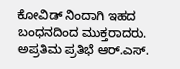ಕೋವಿಡ್ ನಿಂದಾಗಿ ಇಹದ ಬಂಧನದಿಂದ ಮುಕ್ತರಾದರು.
ಅಪ್ರತಿಮ ಪ್ರತಿಭೆ ಆರ್.ಎಸ್.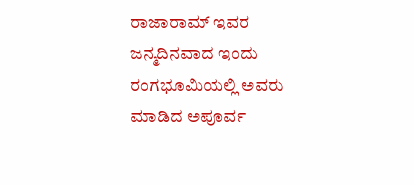ರಾಜಾರಾಮ್ ಇವರ ಜನ್ಮದಿನವಾದ ಇಂದು ರಂಗಭೂಮಿಯಲ್ಲಿ ಅವರು ಮಾಡಿದ ಅಪೂರ್ವ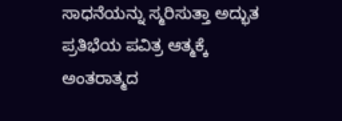ಸಾಧನೆಯನ್ನು ಸ್ಮರಿಸುತ್ತಾ ಅದ್ಭುತ ಪ್ರತಿಭೆಯ ಪವಿತ್ರ ಆತ್ಮಕ್ಕೆ ಅಂತರಾತ್ಮದ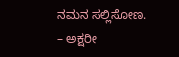ನಮನ ಸಲ್ಲಿಸೋಣ.
– ಅಕ್ಷರೀ